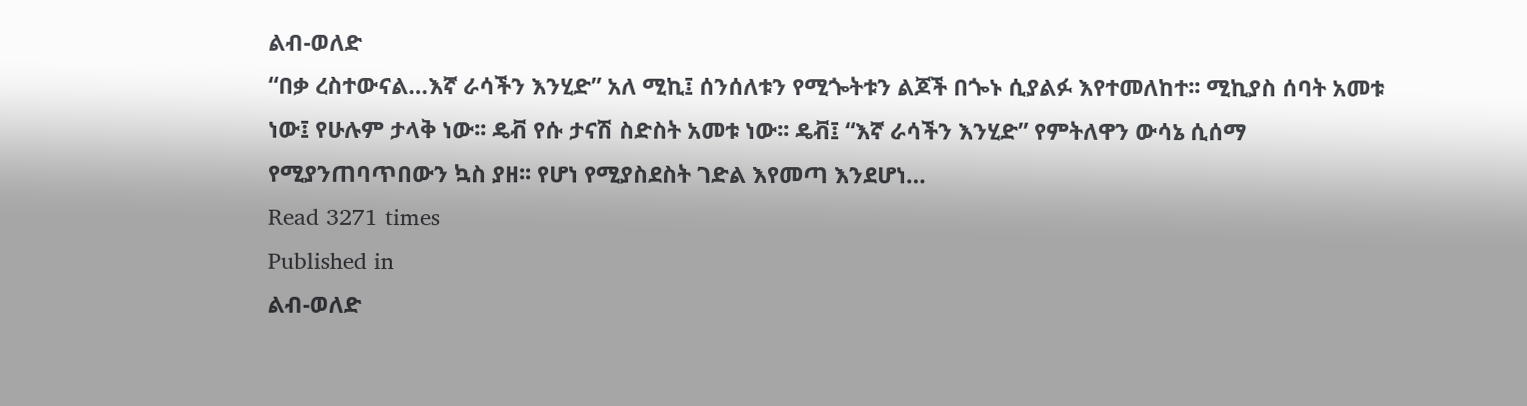ልብ-ወለድ
“በቃ ረስተውናል…እኛ ራሳችን እንሂድ” አለ ሚኪ፤ ሰንሰለቱን የሚጐትቱን ልጆች በጐኑ ሲያልፉ እየተመለከተ፡፡ ሚኪያስ ሰባት አመቱ ነው፤ የሁሉም ታላቅ ነው፡፡ ዴቭ የሱ ታናሽ ስድስት አመቱ ነው፡፡ ዴቭ፤ “እኛ ራሳችን እንሂድ” የምትለዋን ውሳኔ ሲሰማ የሚያንጠባጥበውን ኳስ ያዘ፡፡ የሆነ የሚያስደስት ገድል እየመጣ እንደሆነ…
Read 3271 times
Published in
ልብ-ወለድ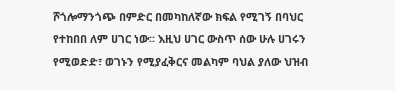ሾጎሎማንጎጭ በምድር በመካከለኛው ክፍል የሚገኝ በባህር የተከበበ ለም ሀገር ነው፡፡ እዚህ ሀገር ውስጥ ሰው ሁሉ ሀገሩን የሚወድድ፣ ወገኑን የሚያፈቅርና መልካም ባህል ያለው ህዝብ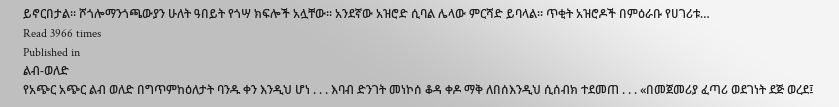ይኖርበታል፡፡ ሾጎሎማንጎጫውያን ሁለት ዓበይት የጎሣ ክፍሎች አሏቸው፡፡ አንደኛው አዝሮድ ሲባል ሌላው ምርሻድ ይባላል፡፡ ጥቂት አዝሮዶች በምዕራቡ የሀገሪቱ…
Read 3966 times
Published in
ልብ-ወለድ
የአጭር አጭር ልብ ወለድ በግጥምከዕለታት ባንዱ ቀን እንዲህ ሆነ . . . እባብ ድንገት መነኮሰ ቆዳ ቀዶ ማቅ ለበሰእንዲህ ሲሰብክ ተደመጠ . . . «በመጀመሪያ ፈጣሪ ወደገነት ደጅ ወረደ፤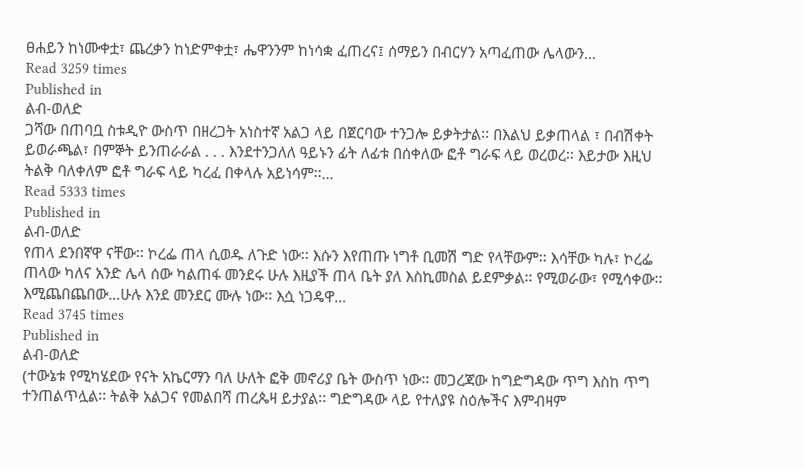ፀሐይን ከነሙቀቷ፣ ጨረቃን ከነድምቀቷ፣ ሔዋንንም ከነሳቋ ፈጠረና፤ ሰማይን በብርሃን አጣፈጠው ሌላውን…
Read 3259 times
Published in
ልብ-ወለድ
ጋሻው በጠባቧ ስቱዲዮ ውስጥ በዘረጋት አነስተኛ አልጋ ላይ በጀርባው ተንጋሎ ይቃትታል፡፡ በእልህ ይቃጠላል ፣ በብሽቀት ይወራጫል፣ በምኞት ይንጠራራል . . . እንደተንጋለለ ዓይኑን ፊት ለፊቱ በሰቀለው ፎቶ ግራፍ ላይ ወረወረ፡፡ እይታው እዚህ ትልቅ ባለቀለም ፎቶ ግራፍ ላይ ካረፈ በቀላሉ አይነሳም፡፡…
Read 5333 times
Published in
ልብ-ወለድ
የጠላ ደንበኛዋ ናቸው፡፡ ኮረፌ ጠላ ሲወዱ ለጉድ ነው፡፡ እሱን እየጠጡ ነግቶ ቢመሽ ግድ የላቸውም፡፡ እሳቸው ካሉ፣ ኮረፌ ጠላው ካለና አንድ ሌላ ሰው ካልጠፋ መንደሩ ሁሉ እዚያች ጠላ ቤት ያለ እስኪመስል ይደምቃል፡፡ የሚወራው፣ የሚሳቀው፡፡ እሚጨበጨበው…ሁሉ እንደ መንደር ሙሉ ነው፡፡ እሷ ነጋዴዋ…
Read 3745 times
Published in
ልብ-ወለድ
(ተውኔቱ የሚካሄደው የናት አኬርማን ባለ ሁለት ፎቅ መኖሪያ ቤት ውስጥ ነው፡፡ መጋረጃው ከግድግዳው ጥግ እስከ ጥግ ተንጠልጥሏል፡፡ ትልቅ አልጋና የመልበሻ ጠረጴዛ ይታያል፡፡ ግድግዳው ላይ የተለያዩ ስዕሎችና እምብዛም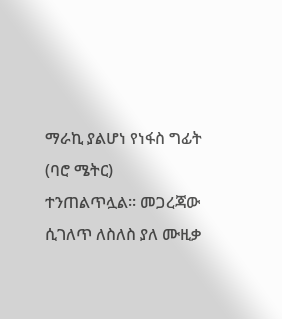ማራኪ ያልሆነ የነፋስ ግፊት (ባሮ ሜትር) ተንጠልጥሏል፡፡ መጋረጃው ሲገለጥ ለስለስ ያለ ሙዚቃ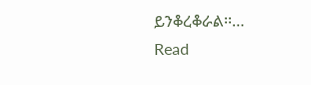ይንቆረቆራል፡፡…
Read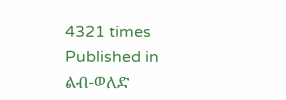4321 times
Published in
ልብ-ወለድ